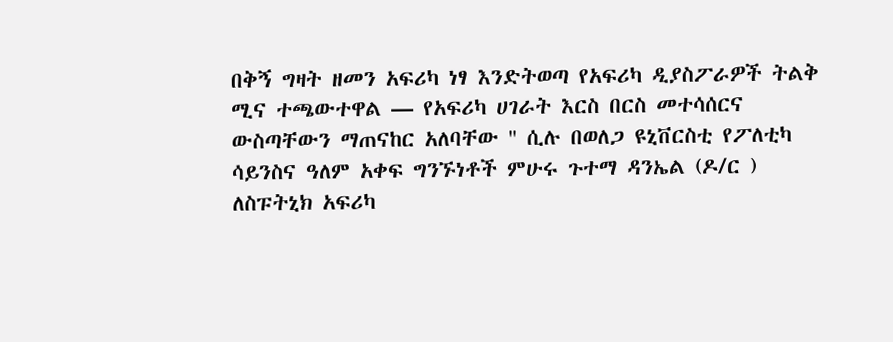በቅኝ ግዛት ዘመን አፍሪካ ነፃ እንድትወጣ የአፍሪካ ዲያስፖራዎች ትልቅ ሚና ተጫውተዋል — የአፍሪካ ሀገራት እርስ በርስ መተሳሰርና ውስጣቸውን ማጠናከር አለባቸው '' ሲሉ በወለጋ ዩኒቨርስቲ የፖለቲካ ሳይንስና ዓለም አቀፍ ግንኙነቶች ምሁሩ ጉተማ ዳንኤል (ዶ/ር ) ለስፑትኒክ አፍሪካ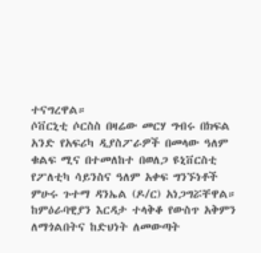ተናግረዋል።
ሶቨርኒቲ ሶርስስ በዛሬው መርሃ ግብሩ በክፍል አንድ የአፍሪካ ዲያስፖራዎች በመላው ዓለም ቁልፍ ሚና በተመለከተ በወለጋ ዩኒቨርስቲ የፖለቲካ ሳይንስና ዓለም አቀፍ ግንኙነቶች ምሁሩ ጉተማ ዳንኤል (ዶ/ር) አነጋግሯቸዋል።
ከምዕራባዊያን እርዳታ ተላቅቆ የውስጥ አቅምን ለማጎልበትና ከድህነት ለመውጣት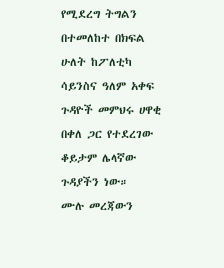የሚደረግ ትግልን በተመለከተ በክፍል ሁለት ከፖለቲካ ሳይንስና ዓለም አቀፍ ጉዳዮች መምህሩ ሀዋቂ በቀለ ጋር የተደረገው ቆይታም ሌላኛው ጉዳያችን ነው።
ሙሉ መረጃውን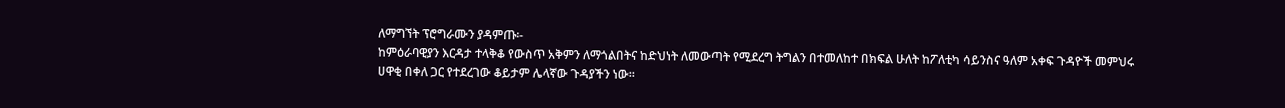ለማግኘት ፕሮግራሙን ያዳምጡ፡-
ከምዕራባዊያን እርዳታ ተላቅቆ የውስጥ አቅምን ለማጎልበትና ከድህነት ለመውጣት የሚደረግ ትግልን በተመለከተ በክፍል ሁለት ከፖለቲካ ሳይንስና ዓለም አቀፍ ጉዳዮች መምህሩ ሀዋቂ በቀለ ጋር የተደረገው ቆይታም ሌላኛው ጉዳያችን ነው።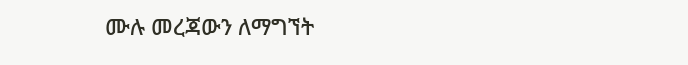ሙሉ መረጃውን ለማግኘት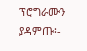ፕሮግራሙን ያዳምጡ፡-